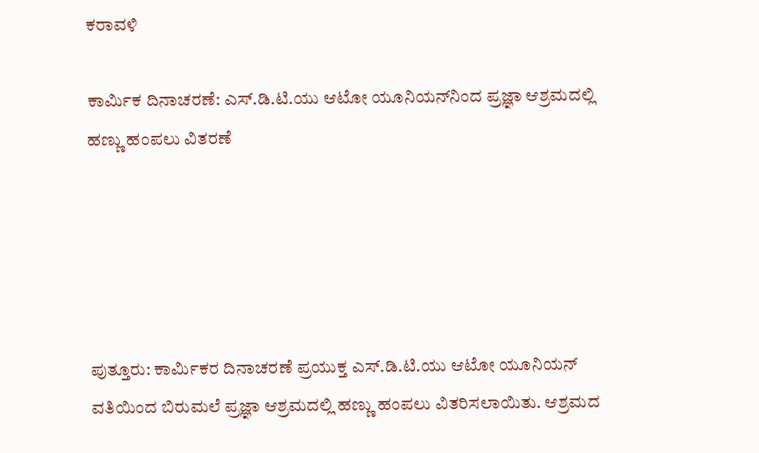ಕರಾವಳಿ

ಕಾರ್ಮಿಕ ದಿನಾಚರಣೆ: ಎಸ್.ಡಿ.ಟಿ.ಯು ಆಟೋ ಯೂನಿಯನ್‌ನಿಂದ ಪ್ರಜ್ಞಾ ಆಶ್ರಮದಲ್ಲಿ ಹಣ್ಣು ಹಂಪಲು ವಿತರಣೆ





ಪುತ್ತೂರು: ಕಾರ್ಮಿಕರ ದಿನಾಚರಣೆ ಪ್ರಯುಕ್ತ ಎಸ್.ಡಿ.ಟಿ.ಯು ಆಟೋ ಯೂನಿಯನ್ ವತಿಯಿಂದ ಬಿರುಮಲೆ ಪ್ರಜ್ಞಾ ಆಶ್ರಮದಲ್ಲಿ ಹಣ್ಣು ಹಂಪಲು ವಿತರಿಸಲಾಯಿತು. ಆಶ್ರಮದ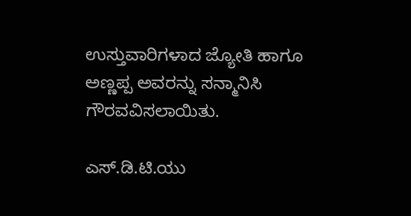ಉಸ್ತುವಾರಿಗಳಾದ ಜ್ಯೋತಿ ಹಾಗೂ ಅಣ್ಣಪ್ಪ ಅವರನ್ನು ಸನ್ಮಾನಿಸಿ ಗೌರವವಿಸಲಾಯಿತು.

ಎಸ್.ಡಿ.ಟಿ.ಯು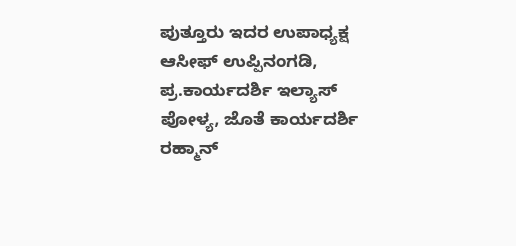ಪುತ್ತೂರು ಇದರ ಉಪಾಧ್ಯಕ್ಷ ಆಸೀಫ್ ಉಪ್ಪಿನಂಗಡಿ, ಪ್ರ.ಕಾರ್ಯದರ್ಶಿ ಇಲ್ಯಾಸ್ ಪೋಳ್ಯ, ಜೊತೆ ಕಾರ್ಯದರ್ಶಿ ರಹ್ಮಾನ್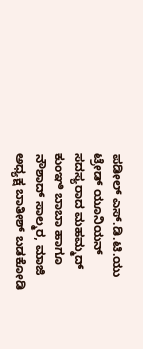ಪಡೀಲ್ ಎಸ್.ಡಿ.ಟಿ.ಯು ಟ್ರೇಡ್ ಯೂನಿಯನ್ ಸದಸ್ಯರಾದ ಮಹಮ್ಮದ್ ಕುಂಞಿ ಬಾಬಾ ಹಾಗೂ ನೌಶಾದ್ ಸಾಲ್ಮರ, ಮಾಜಿ ಅಧ್ಯಕ್ಷ ಬಾತೀಶ್ ಬಡಕೋಡಿ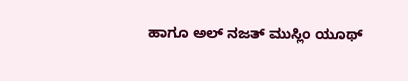ಹಾಗೂ ಅಲ್ ನಜತ್ ಮುಸ್ಲಿಂ ಯೂಥ್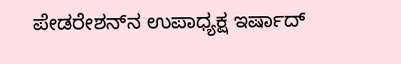ಪೇಡರೇಶನ್‌ನ ಉಪಾಧ್ಯಕ್ಷ ಇರ್ಷಾದ್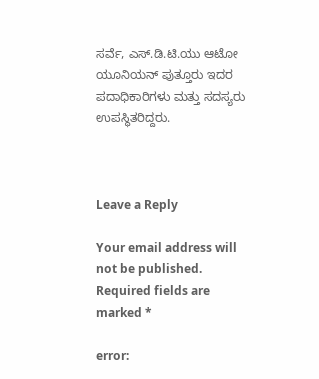ಸರ್ವೆ, ಎಸ್.ಡಿ.ಟಿ.ಯು ಆಟೋ ಯೂನಿಯನ್ ಪುತ್ತೂರು ಇದರ ಪದಾಧಿಕಾರಿಗಳು ಮತ್ತು ಸದಸ್ಯರು ಉಪಸ್ಥಿತರಿದ್ದರು.



Leave a Reply

Your email address will not be published. Required fields are marked *

error: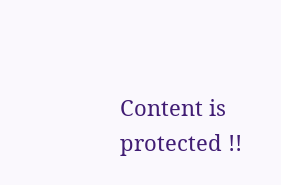Content is protected !!